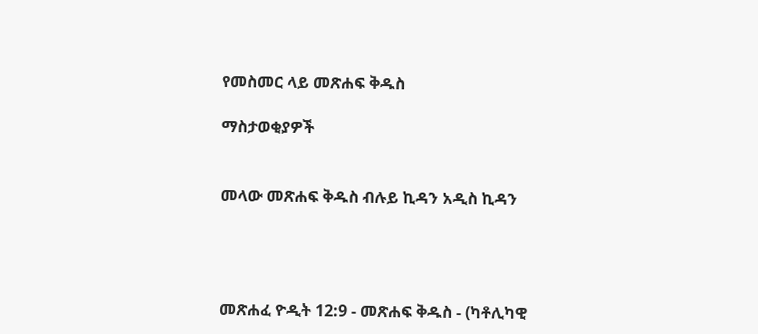የመስመር ላይ መጽሐፍ ቅዱስ

ማስታወቂያዎች


መላው መጽሐፍ ቅዱስ ብሉይ ኪዳን አዲስ ኪዳን




መጽሐፈ ዮዲት 12:9 - መጽሐፍ ቅዱስ - (ካቶሊካዊ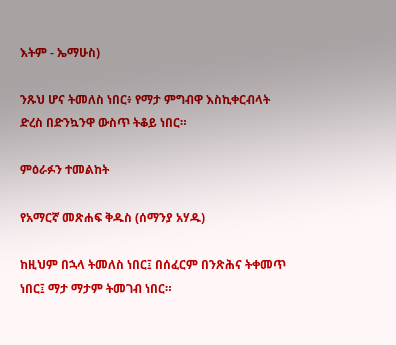እትም - ኤማሁስ)

ንጹህ ሆና ትመለስ ነበር፥ የማታ ምግብዋ እስኪቀርብላት ድረስ በድንኳንዋ ውስጥ ትቆይ ነበር።

ምዕራፉን ተመልከት

የአማርኛ መጽሐፍ ቅዱስ (ሰማንያ አሃዱ)

ከዚህም በኋላ ትመለስ ነበር፤ በሰፈርም በንጽሕና ትቀመጥ ነበር፤ ማታ ማታም ትመገብ ነበር።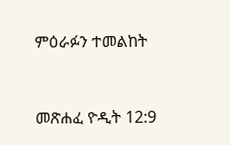ምዕራፉን ተመልከት



መጽሐፈ ዮዲት 12:9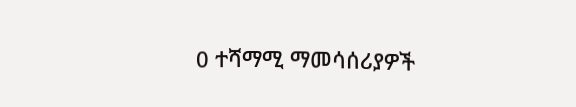0 ተሻማሚ ማመሳሰሪያዎች